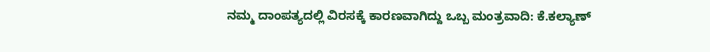ನಮ್ಮ ದಾಂಪತ್ಯದಲ್ಲಿ ವಿರಸಕ್ಕೆ ಕಾರಣವಾಗಿದ್ದು ಒಬ್ಬ ಮಂತ್ರವಾದಿ: ಕೆ.ಕಲ್ಯಾಣ್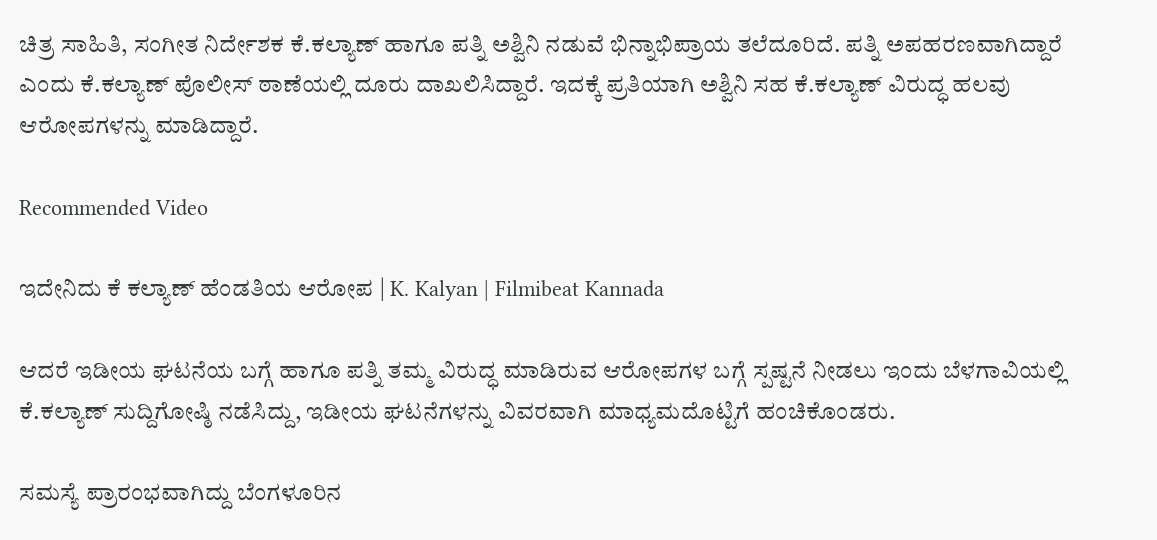ಚಿತ್ರ ಸಾಹಿತಿ, ಸಂಗೀತ ನಿರ್ದೇಶಕ ಕೆ.ಕಲ್ಯಾಣ್ ಹಾಗೂ ಪತ್ನಿ ಅಶ್ವಿನಿ ನಡುವೆ ಭಿನ್ನಾಭಿಪ್ರಾಯ ತಲೆದೂರಿದೆ. ಪತ್ನಿ ಅಪಹರಣವಾಗಿದ್ದಾರೆ ಎಂದು ಕೆ.ಕಲ್ಯಾಣ್ ಪೊಲೀಸ್ ಠಾಣೆಯಲ್ಲಿ ದೂರು ದಾಖಲಿಸಿದ್ದಾರೆ. ಇದಕ್ಕೆ ಪ್ರತಿಯಾಗಿ ಅಶ್ವಿನಿ ಸಹ ಕೆ.ಕಲ್ಯಾಣ್ ವಿರುದ್ಧ ಹಲವು ಆರೋಪಗಳನ್ನು ಮಾಡಿದ್ದಾರೆ.

Recommended Video

ಇದೇನಿದು ಕೆ ಕಲ್ಯಾಣ್ ಹೆಂಡತಿಯ ಆರೋಪ | K. Kalyan | Filmibeat Kannada

ಆದರೆ ಇಡೀಯ ಘಟನೆಯ ಬಗ್ಗೆ ಹಾಗೂ ಪತ್ನಿ ತಮ್ಮ ವಿರುದ್ಧ ಮಾಡಿರುವ ಆರೋಪಗಳ ಬಗ್ಗೆ ಸ್ಪಷ್ಟನೆ ನೀಡಲು ಇಂದು ಬೆಳಗಾವಿಯಲ್ಲಿ ಕೆ.ಕಲ್ಯಾಣ್ ಸುದ್ದಿಗೋಷ್ಠಿ ನಡೆಸಿದ್ದು, ಇಡೀಯ ಘಟನೆಗಳನ್ನು ವಿವರವಾಗಿ ಮಾಧ್ಯಮದೊಟ್ಟಿಗೆ ಹಂಚಿಕೊಂಡರು.

ಸಮಸ್ಯೆ ಪ್ರಾರಂಭವಾಗಿದ್ದು ಬೆಂಗಳೂರಿನ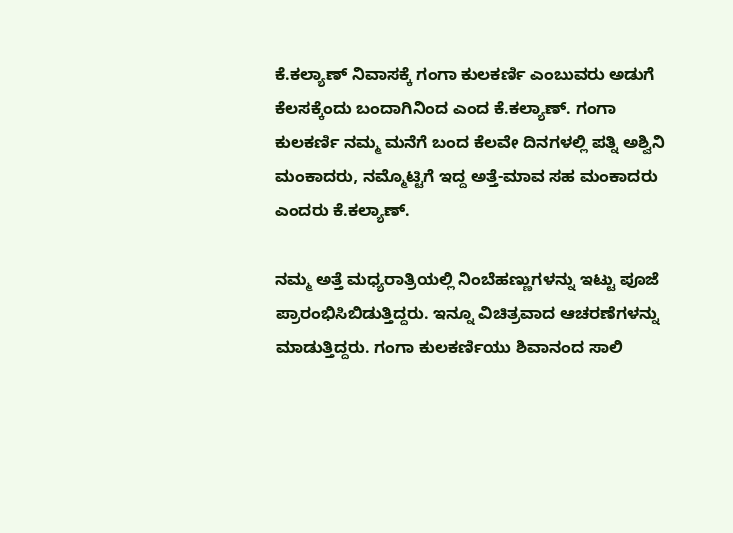ಕೆ.ಕಲ್ಯಾಣ್ ನಿವಾಸಕ್ಕೆ ಗಂಗಾ ಕುಲಕರ್ಣಿ ಎಂಬುವರು ಅಡುಗೆ ಕೆಲಸಕ್ಕೆಂದು ಬಂದಾಗಿನಿಂದ ಎಂದ ಕೆ.ಕಲ್ಯಾಣ್. ಗಂಗಾ ಕುಲಕರ್ಣಿ ನಮ್ಮ ಮನೆಗೆ ಬಂದ ಕೆಲವೇ ದಿನಗಳಲ್ಲಿ ಪತ್ನಿ ಅಶ್ವಿನಿ ಮಂಕಾದರು, ನಮ್ಮೊಟ್ಟಿಗೆ ಇದ್ದ ಅತ್ತೆ-ಮಾವ ಸಹ ಮಂಕಾದರು ಎಂದರು ಕೆ.ಕಲ್ಯಾಣ್.

ನಮ್ಮ ಅತ್ತೆ ಮಧ್ಯರಾತ್ರಿಯಲ್ಲಿ ನಿಂಬೆಹಣ್ಣುಗಳನ್ನು ಇಟ್ಟು ಪೂಜೆ ಪ್ರಾರಂಭಿಸಿಬಿಡುತ್ತಿದ್ದರು. ಇನ್ನೂ ವಿಚಿತ್ರವಾದ ಆಚರಣೆಗಳನ್ನು ಮಾಡುತ್ತಿದ್ದರು. ಗಂಗಾ ಕುಲಕರ್ಣಿಯು ಶಿವಾನಂದ ಸಾಲಿ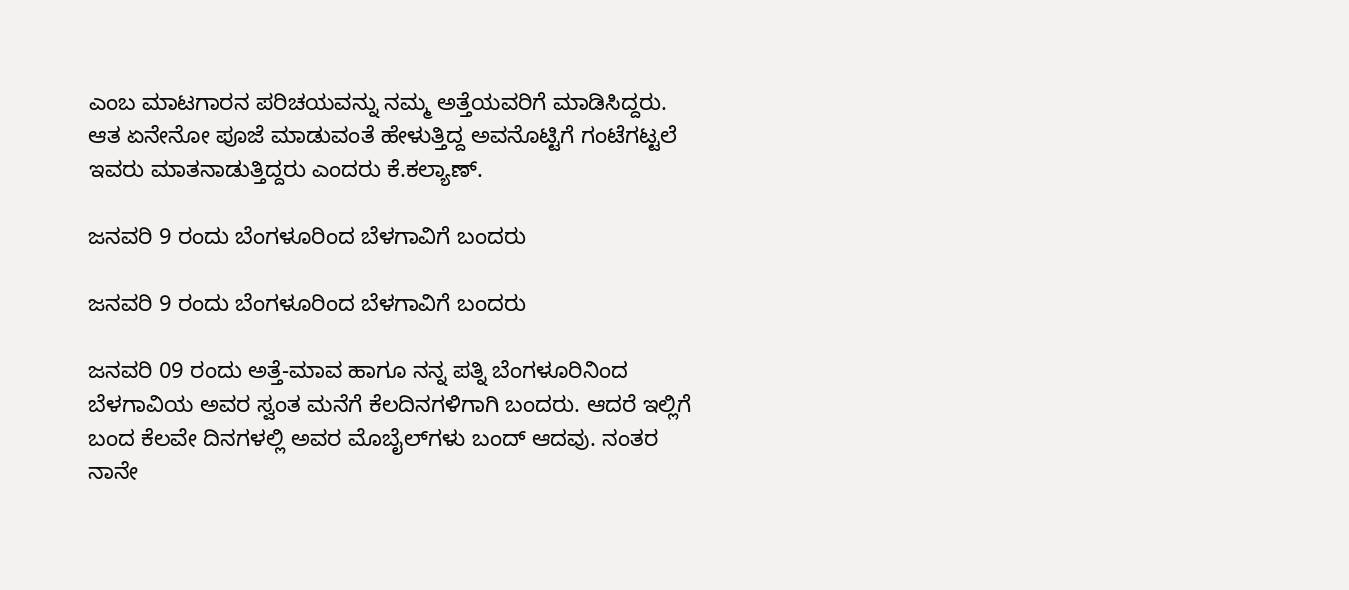ಎಂಬ ಮಾಟಗಾರನ ಪರಿಚಯವನ್ನು ನಮ್ಮ ಅತ್ತೆಯವರಿಗೆ ಮಾಡಿಸಿದ್ದರು. ಆತ ಏನೇನೋ ಪೂಜೆ ಮಾಡುವಂತೆ ಹೇಳುತ್ತಿದ್ದ ಅವನೊಟ್ಟಿಗೆ ಗಂಟೆಗಟ್ಟಲೆ ಇವರು ಮಾತನಾಡುತ್ತಿದ್ದರು ಎಂದರು ಕೆ.ಕಲ್ಯಾಣ್.

ಜನವರಿ 9 ರಂದು ಬೆಂಗಳೂರಿಂದ ಬೆಳಗಾವಿಗೆ ಬಂದರು

ಜನವರಿ 9 ರಂದು ಬೆಂಗಳೂರಿಂದ ಬೆಳಗಾವಿಗೆ ಬಂದರು

ಜನವರಿ 09 ರಂದು ಅತ್ತೆ-ಮಾವ ಹಾಗೂ ನನ್ನ ಪತ್ನಿ ಬೆಂಗಳೂರಿನಿಂದ ಬೆಳಗಾವಿಯ ಅವರ ಸ್ವಂತ ಮನೆಗೆ ಕೆಲದಿನಗಳಿಗಾಗಿ ಬಂದರು. ಆದರೆ ಇಲ್ಲಿಗೆ ಬಂದ ಕೆಲವೇ ದಿನಗಳಲ್ಲಿ ಅವರ ಮೊಬೈಲ್‌ಗಳು ಬಂದ್ ಆದವು. ನಂತರ ನಾನೇ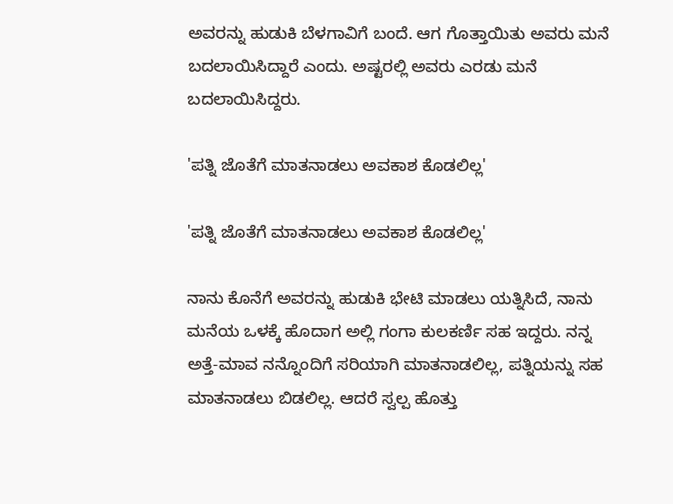ಅವರನ್ನು ಹುಡುಕಿ ಬೆಳಗಾವಿಗೆ ಬಂದೆ. ಆಗ ಗೊತ್ತಾಯಿತು ಅವರು ಮನೆ ಬದಲಾಯಿಸಿದ್ದಾರೆ ಎಂದು. ಅಷ್ಟರಲ್ಲಿ ಅವರು ಎರಡು ಮನೆ ಬದಲಾಯಿಸಿದ್ದರು.

'ಪತ್ನಿ ಜೊತೆಗೆ ಮಾತನಾಡಲು ಅವಕಾಶ ಕೊಡಲಿಲ್ಲ'

'ಪತ್ನಿ ಜೊತೆಗೆ ಮಾತನಾಡಲು ಅವಕಾಶ ಕೊಡಲಿಲ್ಲ'

ನಾನು ಕೊನೆಗೆ ಅವರನ್ನು ಹುಡುಕಿ ಭೇಟಿ ಮಾಡಲು ಯತ್ನಿಸಿದೆ, ನಾನು ಮನೆಯ ಒಳಕ್ಕೆ ಹೊದಾಗ ಅಲ್ಲಿ ಗಂಗಾ ಕುಲಕರ್ಣಿ ಸಹ ಇದ್ದರು. ನನ್ನ ಅತ್ತೆ-ಮಾವ ನನ್ನೊಂದಿಗೆ ಸರಿಯಾಗಿ ಮಾತನಾಡಲಿಲ್ಲ, ಪತ್ನಿಯನ್ನು ಸಹ ಮಾತನಾಡಲು ಬಿಡಲಿಲ್ಲ. ಆದರೆ ಸ್ವಲ್ಪ ಹೊತ್ತು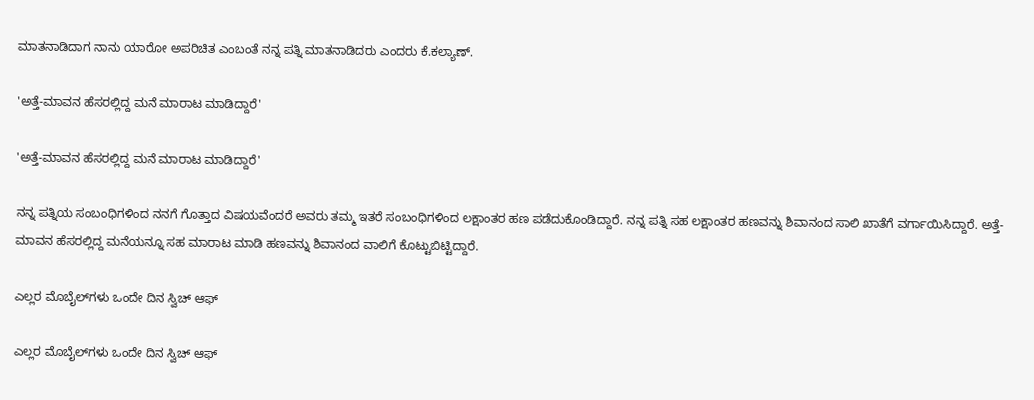ಮಾತನಾಡಿದಾಗ ನಾನು ಯಾರೋ ಅಪರಿಚಿತ ಎಂಬಂತೆ ನನ್ನ ಪತ್ನಿ ಮಾತನಾಡಿದರು ಎಂದರು ಕೆ.ಕಲ್ಯಾಣ್.

'ಅತ್ತೆ-ಮಾವನ ಹೆಸರಲ್ಲಿದ್ದ ಮನೆ ಮಾರಾಟ ಮಾಡಿದ್ದಾರೆ'

'ಅತ್ತೆ-ಮಾವನ ಹೆಸರಲ್ಲಿದ್ದ ಮನೆ ಮಾರಾಟ ಮಾಡಿದ್ದಾರೆ'

ನನ್ನ ಪತ್ನಿಯ ಸಂಬಂಧಿಗಳಿಂದ ನನಗೆ ಗೊತ್ತಾದ ವಿಷಯವೆಂದರೆ ಅವರು ತಮ್ಮ ಇತರೆ ಸಂಬಂಧಿಗಳಿಂದ ಲಕ್ಷಾಂತರ ಹಣ ಪಡೆದುಕೊಂಡಿದ್ದಾರೆ. ನನ್ನ ಪತ್ನಿ ಸಹ ಲಕ್ಷಾಂತರ ಹಣವನ್ನು ಶಿವಾನಂದ ಸಾಲಿ ಖಾತೆಗೆ ವರ್ಗಾಯಿಸಿದ್ದಾರೆ. ಅತ್ತೆ-ಮಾವನ ಹೆಸರಲ್ಲಿದ್ದ ಮನೆಯನ್ನೂ ಸಹ ಮಾರಾಟ ಮಾಡಿ ಹಣವನ್ನು ಶಿವಾನಂದ ವಾಲಿಗೆ ಕೊಟ್ಟುಬಿಟ್ಟಿದ್ದಾರೆ.

ಎಲ್ಲರ ಮೊಬೈಲ್‌ಗಳು ಒಂದೇ ದಿನ ಸ್ವಿಚ್‌ ಆಫ್

ಎಲ್ಲರ ಮೊಬೈಲ್‌ಗಳು ಒಂದೇ ದಿನ ಸ್ವಿಚ್‌ ಆಫ್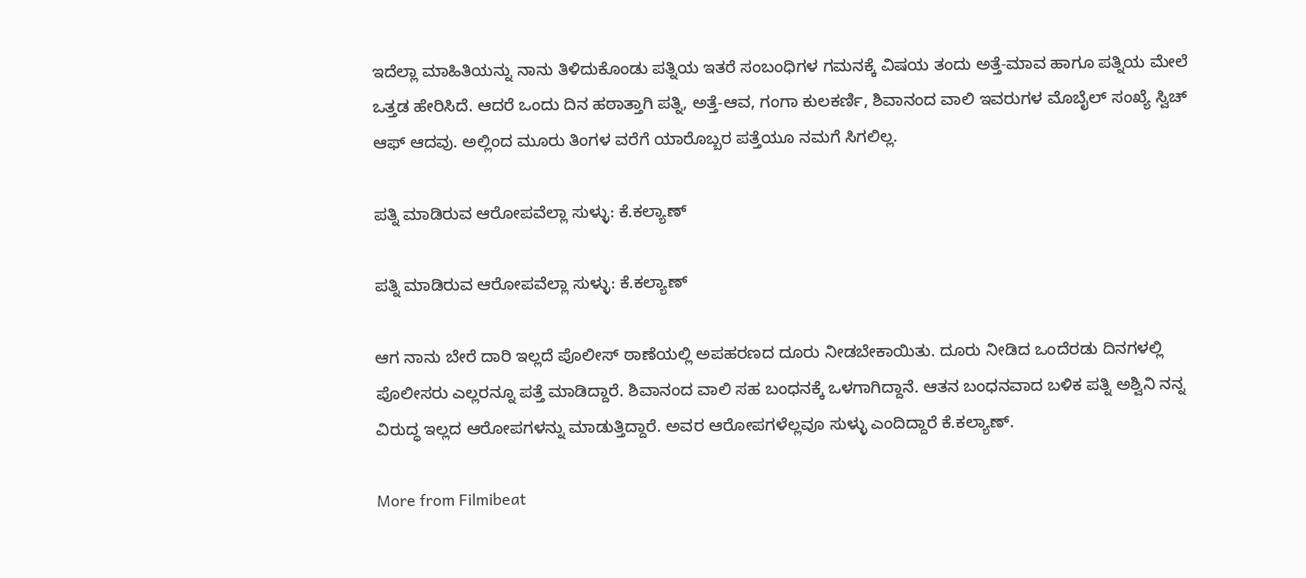ಇದೆಲ್ಲಾ ಮಾಹಿತಿಯನ್ನು ನಾನು ತಿಳಿದುಕೊಂಡು ಪತ್ನಿಯ ಇತರೆ ಸಂಬಂಧಿಗಳ ಗಮನಕ್ಕೆ ವಿಷಯ ತಂದು ಅತ್ತೆ-ಮಾವ ಹಾಗೂ ಪತ್ನಿಯ ಮೇಲೆ ಒತ್ತಡ ಹೇರಿಸಿದೆ. ಆದರೆ ಒಂದು ದಿನ ಹಠಾತ್ತಾಗಿ ಪತ್ನಿ, ಅತ್ತೆ-ಆವ, ಗಂಗಾ ಕುಲಕರ್ಣಿ, ಶಿವಾನಂದ ವಾಲಿ ಇವರುಗಳ ಮೊಬೈಲ್ ಸಂಖ್ಯೆ ಸ್ವಿಚ್ ಆಫ್ ಆದವು. ಅಲ್ಲಿಂದ ಮೂರು ತಿಂಗಳ ವರೆಗೆ ಯಾರೊಬ್ಬರ ಪತ್ತೆಯೂ ನಮಗೆ ಸಿಗಲಿಲ್ಲ.

ಪತ್ನಿ ಮಾಡಿರುವ ಆರೋಪವೆಲ್ಲಾ ಸುಳ್ಳು: ಕೆ.ಕಲ್ಯಾಣ್

ಪತ್ನಿ ಮಾಡಿರುವ ಆರೋಪವೆಲ್ಲಾ ಸುಳ್ಳು: ಕೆ.ಕಲ್ಯಾಣ್

ಆಗ ನಾನು ಬೇರೆ ದಾರಿ ಇಲ್ಲದೆ ಪೊಲೀಸ್ ಠಾಣೆಯಲ್ಲಿ ಅಪಹರಣದ ದೂರು ನೀಡಬೇಕಾಯಿತು. ದೂರು ನೀಡಿದ ಒಂದೆರಡು ದಿನಗಳಲ್ಲಿ ಪೊಲೀಸರು ಎಲ್ಲರನ್ನೂ ಪತ್ತೆ ಮಾಡಿದ್ದಾರೆ. ಶಿವಾನಂದ ವಾಲಿ ಸಹ ಬಂಧನಕ್ಕೆ ಒಳಗಾಗಿದ್ದಾನೆ. ಆತನ ಬಂಧನವಾದ ಬಳಿಕ ಪತ್ನಿ ಅಶ್ವಿನಿ ನನ್ನ ವಿರುದ್ಧ ಇಲ್ಲದ ಆರೋಪಗಳನ್ನು ಮಾಡುತ್ತಿದ್ದಾರೆ. ಅವರ ಆರೋಪಗಳೆಲ್ಲವೂ ಸುಳ್ಳು ಎಂದಿದ್ದಾರೆ ಕೆ.ಕಲ್ಯಾಣ್.

More from Filmibeat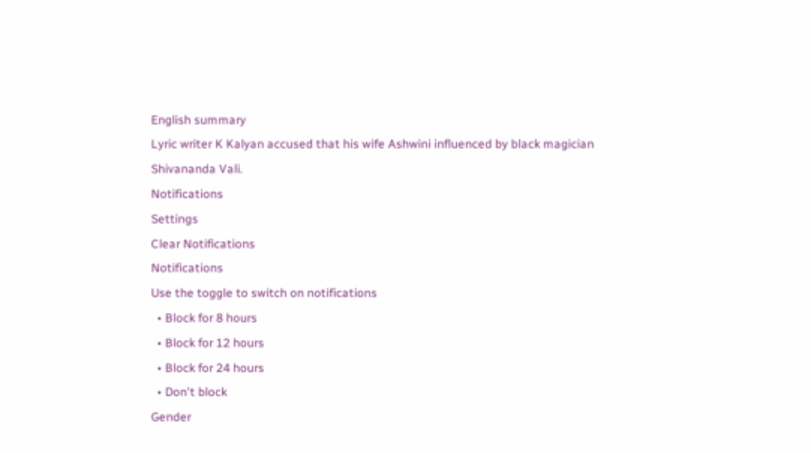English summary
Lyric writer K Kalyan accused that his wife Ashwini influenced by black magician Shivananda Vali.
Notifications
Settings
Clear Notifications
Notifications
Use the toggle to switch on notifications
  • Block for 8 hours
  • Block for 12 hours
  • Block for 24 hours
  • Don't block
Gender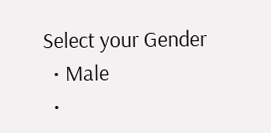Select your Gender
  • Male
  •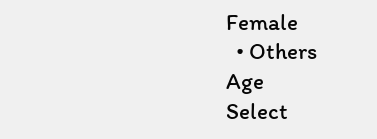Female
  • Others
Age
Select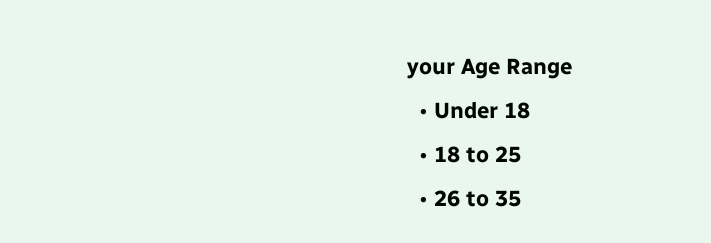your Age Range
  • Under 18
  • 18 to 25
  • 26 to 35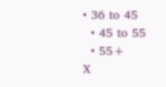• 36 to 45
  • 45 to 55
  • 55+
X